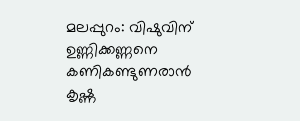മലപ്പുറം: വിഷുവിന് ഉണ്ണിക്കണ്ണനെ കണികണ്ടുണരാൻ കൃഷ്ണ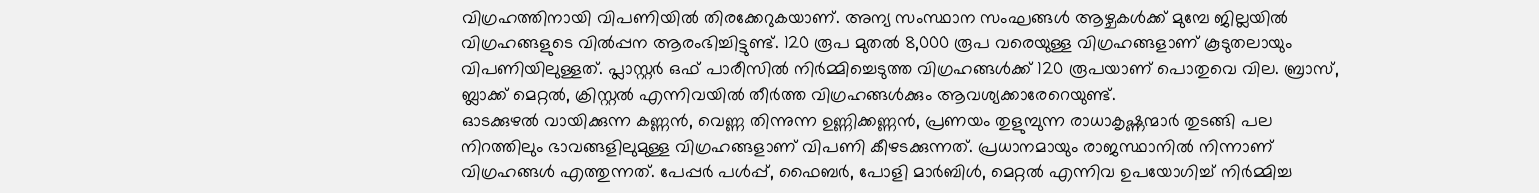വിഗ്രഹത്തിനായി വിപണിയിൽ തിരക്കേറുകയാണ്. അന്യ സംസ്ഥാന സംഘങ്ങൾ ആഴ്ചകൾക്ക് മുമ്പേ ജില്ലയിൽ വിഗ്രഹങ്ങളുടെ വിൽപ്പന ആരംഭിച്ചിട്ടുണ്ട്. 120 രൂപ മുതൽ 8,000 രൂപ വരെയുള്ള വിഗ്രഹങ്ങളാണ് കൂടുതലായും വിപണിയിലുള്ളത്. പ്ലാസ്റ്റർ ഒഫ് പാരീസിൽ നിർമ്മിച്ചെടുത്ത വിഗ്രഹങ്ങൾക്ക് 120 രൂപയാണ് പൊതുവെ വില. ബ്രാസ്, ബ്ലാക്ക് മെറ്റൽ, ക്രിസ്റ്റൽ എന്നിവയിൽ തീർത്ത വിഗ്രഹങ്ങൾക്കും ആവശ്യക്കാരേറെയുണ്ട്.
ഓടക്കുഴൽ വായിക്കുന്ന കണ്ണൻ, വെണ്ണ തിന്നുന്ന ഉണ്ണിക്കണ്ണൻ, പ്രണയം തുളുമ്പുന്ന രാധാകൃഷ്ണന്മാർ തുടങ്ങി പല നിറത്തിലും ഭാവങ്ങളിലുമുള്ള വിഗ്രഹങ്ങളാണ് വിപണി കീഴടക്കുന്നത്. പ്രധാനമായും രാജസ്ഥാനിൽ നിന്നാണ് വിഗ്രഹങ്ങൾ എത്തുന്നത്. പേപ്പർ പൾപ്പ്, ഫൈബർ, പോളി മാർബിൾ, മെറ്റൽ എന്നിവ ഉപയോഗിച്ച് നിർമ്മിച്ച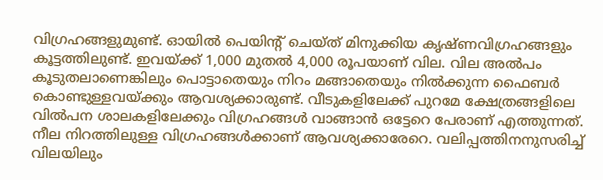വിഗ്രഹങ്ങളുമുണ്ട്. ഓയിൽ പെയിന്റ് ചെയ്ത് മിനുക്കിയ കൃഷ്ണവിഗ്രഹങ്ങളും കൂട്ടത്തിലുണ്ട്. ഇവയ്ക്ക് 1,000 മുതൽ 4,000 രൂപയാണ് വില. വില അൽപം കൂടുതലാണെങ്കിലും പൊട്ടാതെയും നിറം മങ്ങാതെയും നിൽക്കുന്ന ഫൈബർ കൊണ്ടുള്ളവയ്ക്കും ആവശ്യക്കാരുണ്ട്. വീടുകളിലേക്ക് പുറമേ ക്ഷേത്രങ്ങളിലെ വിൽപന ശാലകളിലേക്കും വിഗ്രഹങ്ങൾ വാങ്ങാൻ ഒട്ടേറെ പേരാണ് എത്തുന്നത്. നീല നിറത്തിലുള്ള വിഗ്രഹങ്ങൾക്കാണ് ആവശ്യക്കാരേറെ. വലിപ്പത്തിനനുസരിച്ച് വിലയിലും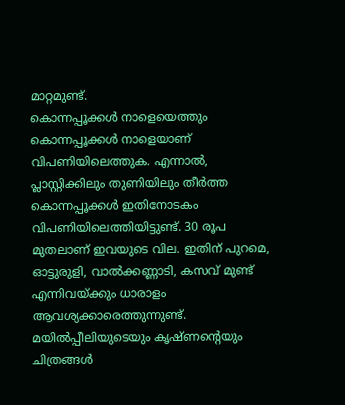മാറ്റമുണ്ട്.
കൊന്നപ്പൂക്കൾ നാളെയെത്തും
കൊന്നപ്പൂക്കൾ നാളെയാണ് വിപണിയിലെത്തുക. എന്നാൽ, പ്ലാസ്റ്റിക്കിലും തുണിയിലും തീർത്ത കൊന്നപ്പൂക്കൾ ഇതിനോടകം വിപണിയിലെത്തിയിട്ടുണ്ട്. 30 രൂപ മുതലാണ് ഇവയുടെ വില. ഇതിന് പുറമെ, ഓട്ടുരുളി, വാൽക്കണ്ണാടി, കസവ് മുണ്ട് എന്നിവയ്ക്കും ധാരാളം ആവശ്യക്കാരെത്തുന്നുണ്ട്. മയിൽപ്പീലിയുടെയും കൃഷ്ണന്റെയും ചിത്രങ്ങൾ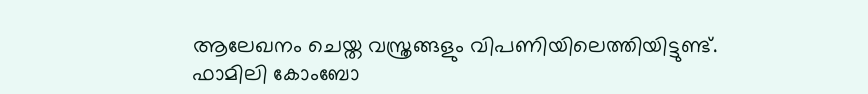ആലേഖനം ചെയ്ത വസ്ത്രങ്ങളും വിപണിയിലെത്തിയിട്ടുണ്ട്. ഫാമിലി കോംബോ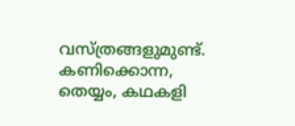വസ്ത്രങ്ങളുമുണ്ട്. കണിക്കൊന്ന, തെയ്യം, കഥകളി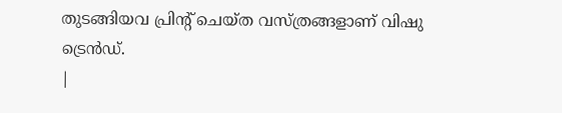തുടങ്ങിയവ പ്രിന്റ് ചെയ്ത വസ്ത്രങ്ങളാണ് വിഷു ട്രെൻഡ്.
|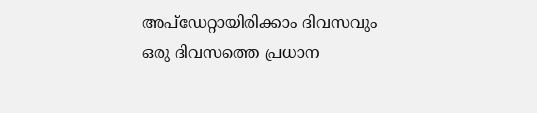അപ്ഡേറ്റായിരിക്കാം ദിവസവും
ഒരു ദിവസത്തെ പ്രധാന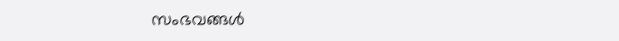സംഭവങ്ങൾ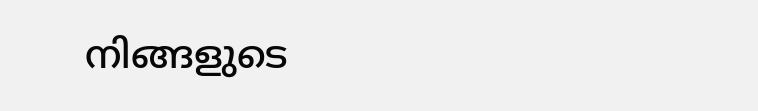നിങ്ങളുടെ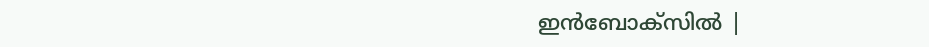ഇൻബോക്സിൽ |